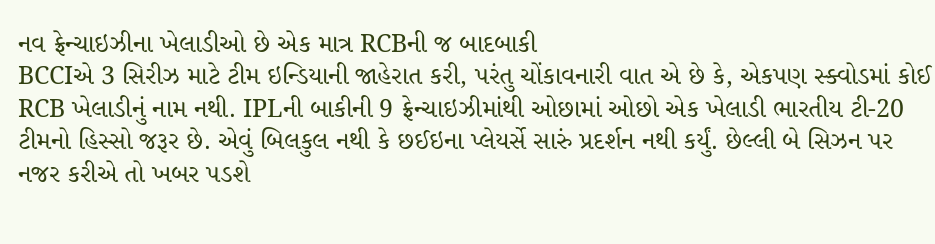નવ ફ્રેન્ચાઇઝીના ખેલાડીઓ છે એક માત્ર RCBની જ બાદબાકી
BCCIએ 3 સિરીઝ માટે ટીમ ઇન્ડિયાની જાહેરાત કરી, પરંતુ ચોંકાવનારી વાત એ છે કે, એકપણ સ્ક્વોડમાં કોઈ RCB ખેલાડીનું નામ નથી. IPLની બાકીની 9 ફ્રેન્ચાઇઝીમાંથી ઓછામાં ઓછો એક ખેલાડી ભારતીય ટી-20 ટીમનો હિસ્સો જરૂર છે. એવું બિલકુલ નથી કે છઈઇના પ્લેયર્સે સારું પ્રદર્શન નથી કર્યું. છેલ્લી બે સિઝન પર નજર કરીએ તો ખબર પડશે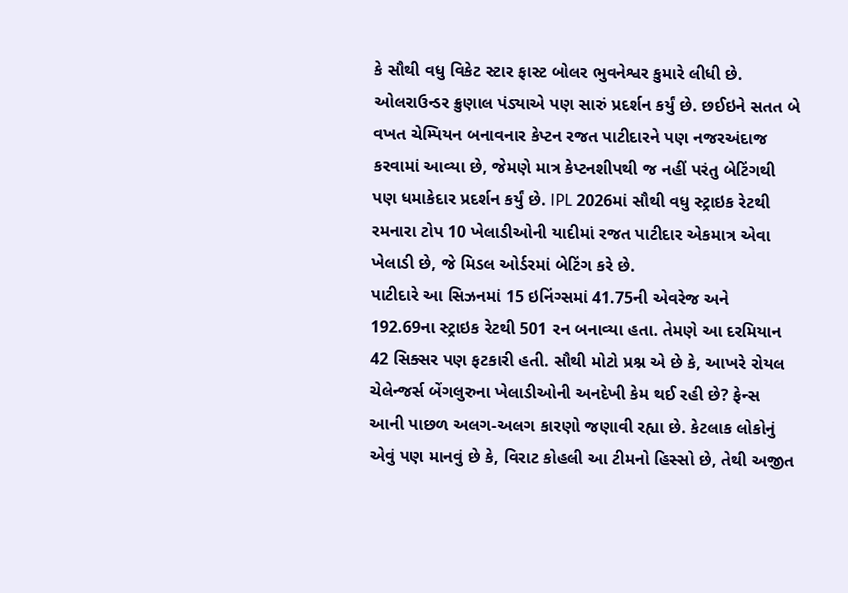કે સૌથી વધુ વિકેટ સ્ટાર ફાસ્ટ બોલર ભુવનેશ્વર કુમારે લીધી છે. ઓલરાઉન્ડર ક્રુણાલ પંડ્યાએ પણ સારું પ્રદર્શન કર્યું છે. છઈઇને સતત બે વખત ચેમ્પિયન બનાવનાર કેપ્ટન રજત પાટીદારને પણ નજરઅંદાજ કરવામાં આવ્યા છે, જેમણે માત્ર કેપ્ટનશીપથી જ નહીં પરંતુ બેટિંગથી પણ ધમાકેદાર પ્રદર્શન કર્યું છે. IPL 2026માં સૌથી વધુ સ્ટ્રાઇક રેટથી રમનારા ટોપ 10 ખેલાડીઓની યાદીમાં રજત પાટીદાર એકમાત્ર એવા ખેલાડી છે, જે મિડલ ઓર્ડરમાં બેટિંગ કરે છે.
પાટીદારે આ સિઝનમાં 15 ઇનિંગ્સમાં 41.75ની એવરેજ અને 192.69ના સ્ટ્રાઇક રેટથી 501 રન બનાવ્યા હતા. તેમણે આ દરમિયાન 42 સિક્સર પણ ફટકારી હતી. સૌથી મોટો પ્રશ્ન એ છે કે, આખરે રોયલ ચેલેન્જર્સ બેંગલુરુના ખેલાડીઓની અનદેખી કેમ થઈ રહી છે? ફેન્સ આની પાછળ અલગ-અલગ કારણો જણાવી રહ્યા છે. કેટલાક લોકોનું એવું પણ માનવું છે કે, વિરાટ કોહલી આ ટીમનો હિસ્સો છે, તેથી અજીત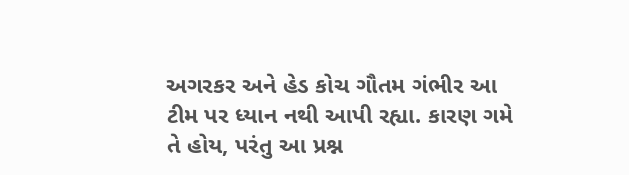અગરકર અને હેડ કોચ ગૌતમ ગંભીર આ ટીમ પર ધ્યાન નથી આપી રહ્યા. કારણ ગમે તે હોય, પરંતુ આ પ્રશ્ન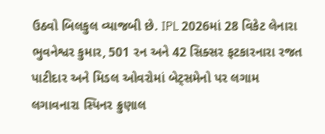ઉઠવો બિલકુલ વ્યાજબી છે. IPL 2026માં 28 વિકેટ લેનારા ભુવનેશ્વર કુમાર, 501 રન અને 42 સિક્સર ફટકારનારા રજત પાટીદાર અને મિડલ ઓવરોમાં બેટ્સમેનો પર લગામ લગાવનારા સ્પિનર ક્રુણાલ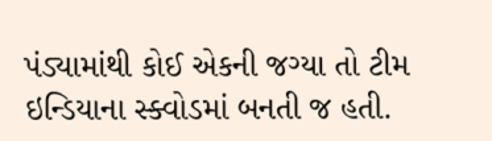પંડ્યામાંથી કોઈ એકની જગ્યા તો ટીમ ઇન્ડિયાના સ્ક્વોડમાં બનતી જ હતી.